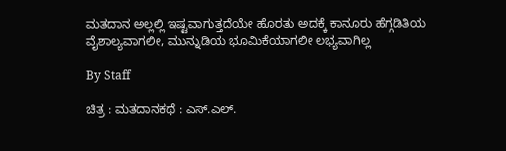ಮತದಾನ ಅಲ್ಲಲ್ಲಿ ಇಷ್ಟವಾಗುತ್ತದೆಯೇ ಹೊರತು ಅದಕ್ಕೆ ಕಾನೂರು ಹೆಗ್ಗಡಿತಿಯ ವೈಶಾಲ್ಯವಾಗಲೀ, ಮುನ್ನುಡಿಯ ಭೂಮಿಕೆಯಾಗಲೀ ಲಭ್ಯವಾಗಿಲ್ಲ

By Staff

ಚಿತ್ರ : ಮತದಾನಕಥೆ : ಎಸ್‌.ಎಲ್‌.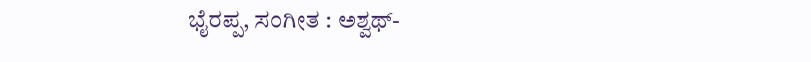ಭೈರಪ್ಪ, ಸಂಗೀತ : ಅಶ್ವಥ್‌-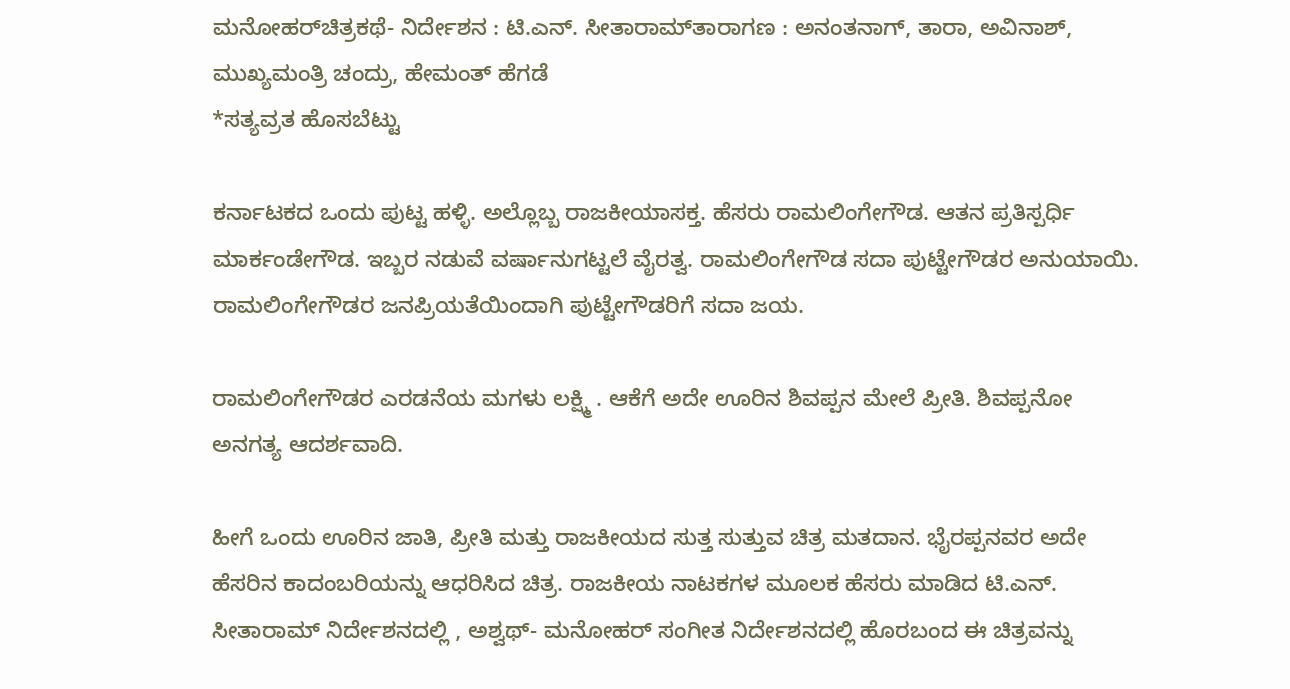ಮನೋಹರ್‌ಚಿತ್ರಕಥೆ- ನಿರ್ದೇಶನ : ಟಿ.ಎನ್‌. ಸೀತಾರಾಮ್‌ತಾರಾಗಣ : ಅನಂತನಾಗ್‌, ತಾರಾ, ಅವಿನಾಶ್‌, ಮುಖ್ಯಮಂತ್ರಿ ಚಂದ್ರು, ಹೇಮಂತ್‌ ಹೆಗಡೆ
*ಸತ್ಯವ್ರತ ಹೊಸಬೆಟ್ಟು

ಕರ್ನಾಟಕದ ಒಂದು ಪುಟ್ಟ ಹಳ್ಳಿ. ಅಲ್ಲೊಬ್ಬ ರಾಜಕೀಯಾಸಕ್ತ. ಹೆಸರು ರಾಮಲಿಂಗೇಗೌಡ. ಆತನ ಪ್ರತಿಸ್ಪರ್ಧಿ ಮಾರ್ಕಂಡೇಗೌಡ. ಇಬ್ಬರ ನಡುವೆ ವರ್ಷಾನುಗಟ್ಟಲೆ ವೈರತ್ವ. ರಾಮಲಿಂಗೇಗೌಡ ಸದಾ ಪುಟ್ಟೇಗೌಡರ ಅನುಯಾಯಿ. ರಾಮಲಿಂಗೇಗೌಡರ ಜನಪ್ರಿಯತೆಯಿಂದಾಗಿ ಪುಟ್ಟೇಗೌಡರಿಗೆ ಸದಾ ಜಯ.

ರಾಮಲಿಂಗೇಗೌಡರ ಎರಡನೆಯ ಮಗಳು ಲಕ್ಷ್ಮಿ . ಆಕೆಗೆ ಅದೇ ಊರಿನ ಶಿವಪ್ಪನ ಮೇಲೆ ಪ್ರೀತಿ. ಶಿವಪ್ಪನೋ ಅನಗತ್ಯ ಆದರ್ಶವಾದಿ.

ಹೀಗೆ ಒಂದು ಊರಿನ ಜಾತಿ, ಪ್ರೀತಿ ಮತ್ತು ರಾಜಕೀಯದ ಸುತ್ತ ಸುತ್ತುವ ಚಿತ್ರ ಮತದಾನ. ಭೈರಪ್ಪನವರ ಅದೇ ಹೆಸರಿನ ಕಾದಂಬರಿಯನ್ನು ಆಧರಿಸಿದ ಚಿತ್ರ. ರಾಜಕೀಯ ನಾಟಕಗಳ ಮೂಲಕ ಹೆಸರು ಮಾಡಿದ ಟಿ.ಎನ್‌. ಸೀತಾರಾಮ್‌ ನಿರ್ದೇಶನದಲ್ಲಿ , ಅಶ್ವಥ್‌- ಮನೋಹರ್‌ ಸಂಗೀತ ನಿರ್ದೇಶನದಲ್ಲಿ ಹೊರಬಂದ ಈ ಚಿತ್ರವನ್ನು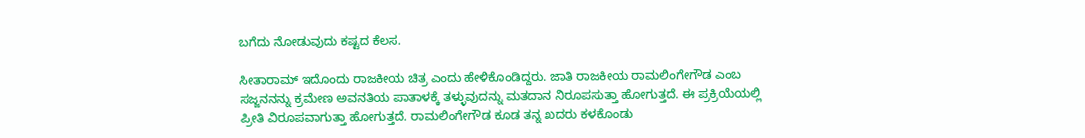ಬಗೆದು ನೋಡುವುದು ಕಷ್ಟದ ಕೆಲಸ.

ಸೀತಾರಾಮ್‌ ಇದೊಂದು ರಾಜಕೀಯ ಚಿತ್ರ ಎಂದು ಹೇಳಿಕೊಂಡಿದ್ದರು. ಜಾತಿ ರಾಜಕೀಯ ರಾಮಲಿಂಗೇಗೌಡ ಎಂಬ ಸಜ್ಜನನನ್ನು ಕ್ರಮೇಣ ಅವನತಿಯ ಪಾತಾಳಕ್ಕೆ ತಳ್ಳುವುದನ್ನು ಮತದಾನ ನಿರೂಪಸುತ್ತಾ ಹೋಗುತ್ತದೆ. ಈ ಪ್ರಕ್ರಿಯೆಯಲ್ಲಿ ಪ್ರೀತಿ ವಿರೂಪವಾಗುತ್ತಾ ಹೋಗುತ್ತದೆ. ರಾಮಲಿಂಗೇಗೌಡ ಕೂಡ ತನ್ನ ಖದರು ಕಳಕೊಂಡು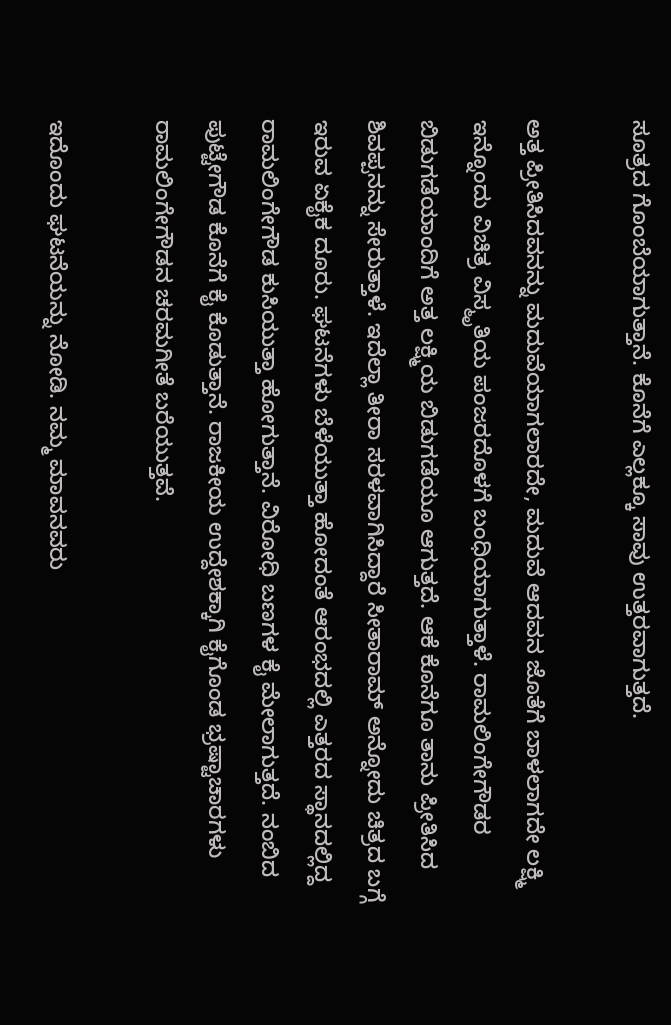ಸೂತ್ರದ ಗೊಂಬೆಯಾಗುತ್ತಾನೆ. ಕೊನೆಗೆ ಎಲ್ಲಕ್ಕೂ ಸಾವು ಉತ್ತರವಾಗುತ್ತದೆ.

ಅತ್ತ ಪ್ರೀತಿಸಿದವನನ್ನು ಮದುವೆಯಾಗಲಾರದೇ, ಮದುವೆ ಆದವನ ಜೊತೆಗೆ ಬಾಳಲಾಗದೇ ಲಕ್ಷ್ಮಿ ಇನ್ನೊಂದು ವಿಚಿತ್ರ ವಿಸ್ಮೃತಿಯ ಪಂಜರದೊಳಗೆ ಬಂಧಿಯಾಗುತ್ತಾಳೆ. ರಾಮಲಿಂಗೇಗೌಡರ ಬಿಡುಗಡೆಯಾಂದಿಗೆ ಅತ್ತ ಲಕ್ಷ್ಮಿಯ ಬಿಡುಗಡೆಯೂ ಆಗುತ್ತದೆ. ಆಕೆ ಕೊನೆಗೂ ತಾನು ಪ್ರೀತಿಸಿದ ಶಿವಪ್ಪನನ್ನು ಸೇರುತ್ತಾಳೆ. ಇದೆಲ್ಲಾ ತೀರಾ ಸರಳವಾಗಿಸಿದ್ದಾರೆ ಸೀತಾರಾಮ್‌ ಅನ್ನೋದು ಚಿತ್ರದ ಬಗ್ಗೆ ಇರುವ ಏಕೈಕ ದೂರು. ಘಟನೆಗಳು ಬೆಳೆಯುತ್ತಾ ಹೋದಂತೆ ಆರಂಭದಲ್ಲಿ ಎತ್ತರದ ಸ್ಥಾನದಲ್ಲಿದ್ದ ರಾಮಲಿಂಗೇಗೌಡ ಕುಸಿಯುತ್ತಾ ಹೋಗುತ್ತಾನೆ. ವಿರೋಧಿ ಬಣಗಳ ಕೈ ಮೇಲಾಗುತ್ತದೆ. ನಂಬಿದ ಪುಟ್ಟೇಗೌಡ ಕೊನೆಗೆ ಕೈ ಕೊಡುತ್ತಾನೆ. ರಾಜಕೀಯ ಉದ್ದೇಶಕ್ಕಾಗಿ ಕೈಗೊಂಡ ಭ್ರಷ್ಟಾಚಾರಗಳು ರಾಮಲಿಂಗೇಗೌಡನ ಚರಮಗೀತೆ ಬರೆಯುತ್ತವೆ.

ಇದೊಂದು ಘಟನೆಯನ್ನು ನೋಡಿ. ನಮ್ಮ ಮಾವನವರು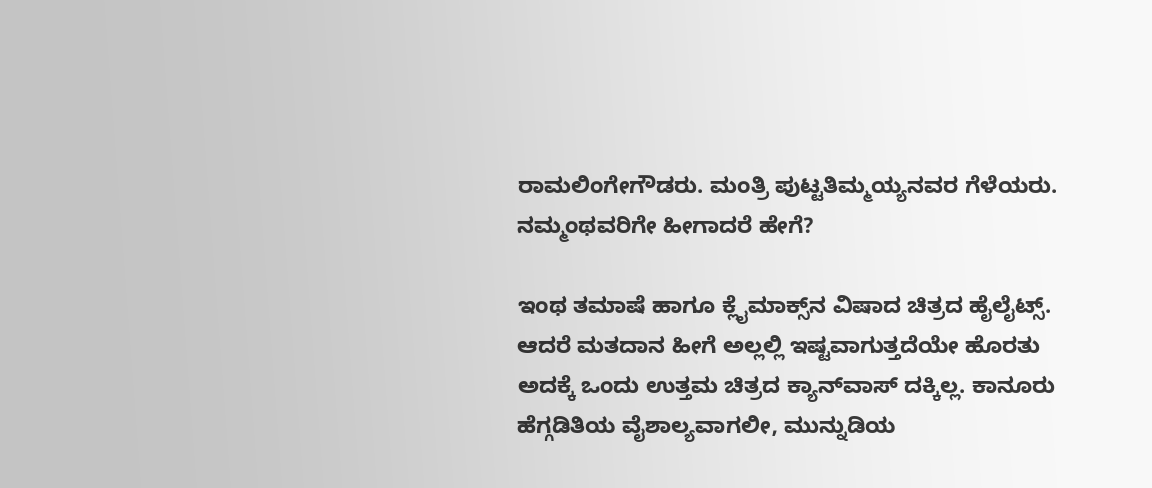ರಾಮಲಿಂಗೇಗೌಡರು. ಮಂತ್ರಿ ಪುಟ್ಟತಿಮ್ಮಯ್ಯನವರ ಗೆಳೆಯರು. ನಮ್ಮಂಥವರಿಗೇ ಹೀಗಾದರೆ ಹೇಗೆ?

ಇಂಥ ತಮಾಷೆ ಹಾಗೂ ಕ್ಲೈಮಾಕ್ಸ್‌ನ ವಿಷಾದ ಚಿತ್ರದ ಹೈಲೈಟ್ಸ್‌. ಆದರೆ ಮತದಾನ ಹೀಗೆ ಅಲ್ಲಲ್ಲಿ ಇಷ್ಟವಾಗುತ್ತದೆಯೇ ಹೊರತು ಅದಕ್ಕೆ ಒಂದು ಉತ್ತಮ ಚಿತ್ರದ ಕ್ಯಾನ್‌ವಾಸ್‌ ದಕ್ಕಿಲ್ಲ. ಕಾನೂರು ಹೆಗ್ಗಡಿತಿಯ ವೈಶಾಲ್ಯವಾಗಲೀ, ಮುನ್ನುಡಿಯ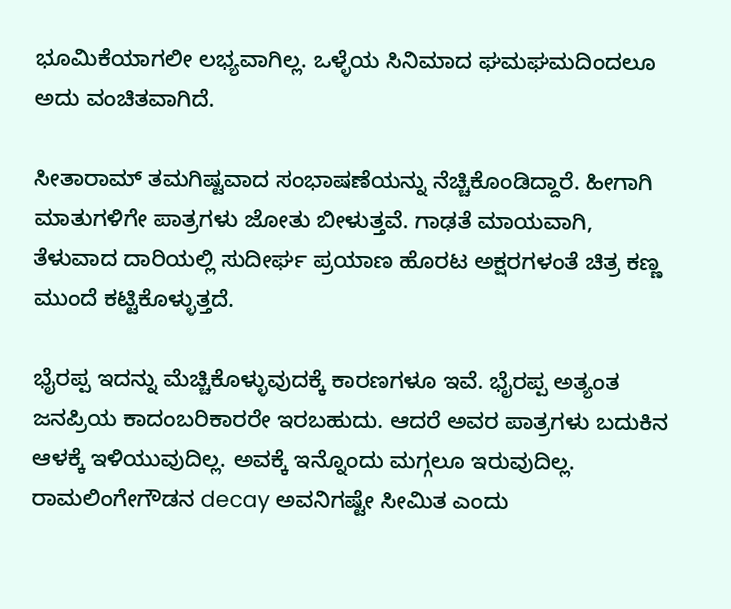ಭೂಮಿಕೆಯಾಗಲೀ ಲಭ್ಯವಾಗಿಲ್ಲ. ಒಳ್ಳೆಯ ಸಿನಿಮಾದ ಘಮಘಮದಿಂದಲೂ ಅದು ವಂಚಿತವಾಗಿದೆ.

ಸೀತಾರಾಮ್‌ ತಮಗಿಷ್ಟವಾದ ಸಂಭಾಷಣೆಯನ್ನು ನೆಚ್ಚಿಕೊಂಡಿದ್ದಾರೆ. ಹೀಗಾಗಿ ಮಾತುಗಳಿಗೇ ಪಾತ್ರಗಳು ಜೋತು ಬೀಳುತ್ತವೆ. ಗಾಢತೆ ಮಾಯವಾಗಿ, ತೆಳುವಾದ ದಾರಿಯಲ್ಲಿ ಸುದೀರ್ಘ ಪ್ರಯಾಣ ಹೊರಟ ಅಕ್ಷರಗಳಂತೆ ಚಿತ್ರ ಕಣ್ಣ ಮುಂದೆ ಕಟ್ಟಿಕೊಳ್ಳುತ್ತದೆ.

ಭೈರಪ್ಪ ಇದನ್ನು ಮೆಚ್ಚಿಕೊಳ್ಳುವುದಕ್ಕೆ ಕಾರಣಗಳೂ ಇವೆ. ಭೈರಪ್ಪ ಅತ್ಯಂತ ಜನಪ್ರಿಯ ಕಾದಂಬರಿಕಾರರೇ ಇರಬಹುದು. ಆದರೆ ಅವರ ಪಾತ್ರಗಳು ಬದುಕಿನ ಆಳಕ್ಕೆ ಇಳಿಯುವುದಿಲ್ಲ. ಅವಕ್ಕೆ ಇನ್ನೊಂದು ಮಗ್ಗಲೂ ಇರುವುದಿಲ್ಲ. ರಾಮಲಿಂಗೇಗೌಡನ decay ಅವನಿಗಷ್ಟೇ ಸೀಮಿತ ಎಂದು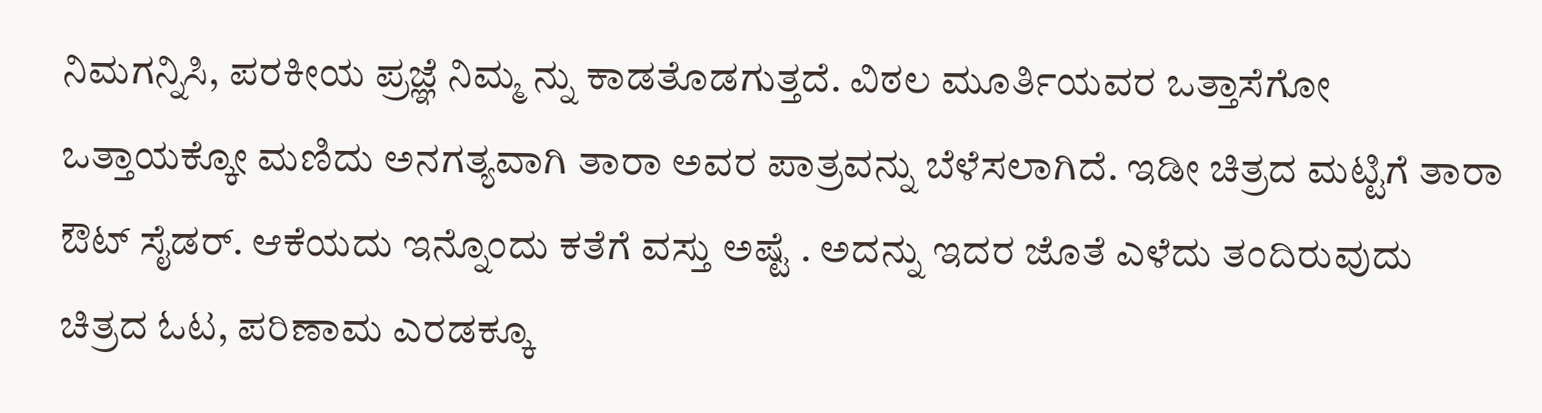ನಿಮಗನ್ನಿಸಿ, ಪರಕೀಯ ಪ್ರಜ್ಞೆ ನಿಮ್ಮ ನ್ನು ಕಾಡತೊಡಗುತ್ತದೆ. ವಿಠಲ ಮೂರ್ತಿಯವರ ಒತ್ತಾಸೆಗೋ ಒತ್ತಾಯಕ್ಕೋ ಮಣಿದು ಅನಗತ್ಯವಾಗಿ ತಾರಾ ಅವರ ಪಾತ್ರವನ್ನು ಬೆಳೆಸಲಾಗಿದೆ. ಇಡೀ ಚಿತ್ರದ ಮಟ್ಟಿಗೆ ತಾರಾ ಔಟ್‌ ಸೈಡರ್‌. ಆಕೆಯದು ಇನ್ನೊಂದು ಕತೆಗೆ ವಸ್ತು ಅಷ್ಟೆ . ಅದನ್ನು ಇದರ ಜೊತೆ ಎಳೆದು ತಂದಿರುವುದು ಚಿತ್ರದ ಓಟ, ಪರಿಣಾಮ ಎರಡಕ್ಕೂ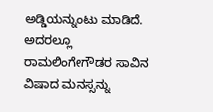ಅಡ್ಡಿಯನ್ನುಂಟು ಮಾಡಿದೆ. ಅದರಲ್ಲೂ ರಾಮಲಿಂಗೇಗೌಡರ ಸಾವಿನ ವಿಷಾದ ಮನಸ್ಸನ್ನು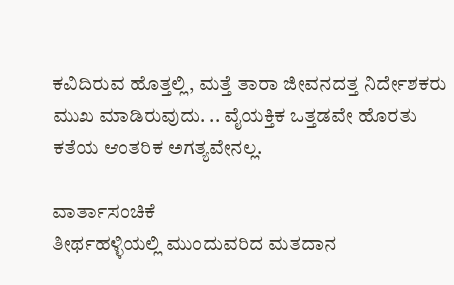ಕವಿದಿರುವ ಹೊತ್ತಲ್ಲಿ, ಮತ್ತೆ ತಾರಾ ಜೀವನದತ್ತ ನಿರ್ದೇಶಕರು ಮುಖ ಮಾಡಿರುವುದು. .. ವೈಯಕ್ತಿಕ ಒತ್ತಡವೇ ಹೊರತು ಕತೆಯ ಆಂತರಿಕ ಅಗತ್ಯವೇನಲ್ಲ.

ವಾರ್ತಾಸಂಚಿಕೆ
ತೀರ್ಥಹಳ್ಳಿಯಲ್ಲಿ ಮುಂದುವರಿದ ಮತದಾನ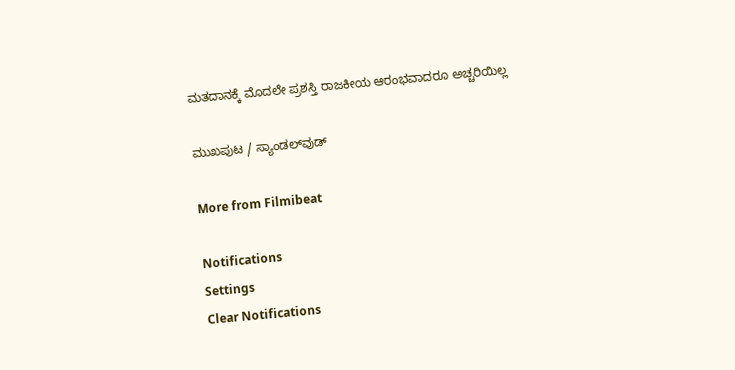ಮತದಾನಕ್ಕೆ ಮೊದಲೇ ಪ್ರಶಸ್ತಿ ರಾಜಕೀಯ ಆರಂಭವಾದರೂ ಅಚ್ಚರಿಯಿಲ್ಲ

ಮುಖಪುಟ / ಸ್ಯಾಂಡಲ್‌ವುಡ್‌

More from Filmibeat

Notifications
Settings
Clear Notifications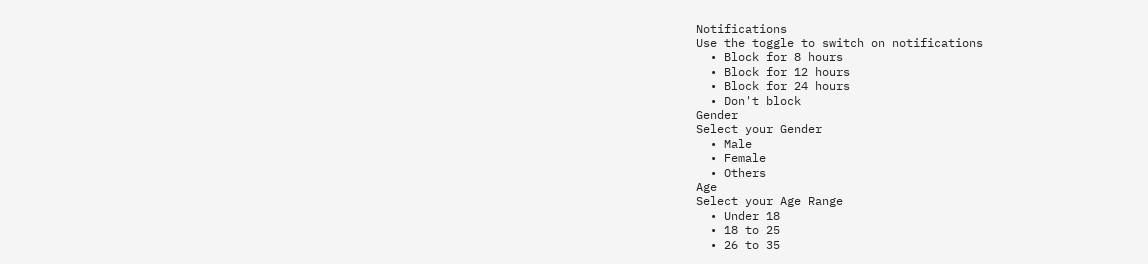Notifications
Use the toggle to switch on notifications
  • Block for 8 hours
  • Block for 12 hours
  • Block for 24 hours
  • Don't block
Gender
Select your Gender
  • Male
  • Female
  • Others
Age
Select your Age Range
  • Under 18
  • 18 to 25
  • 26 to 35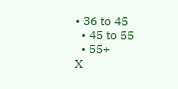• 36 to 45
  • 45 to 55
  • 55+
X